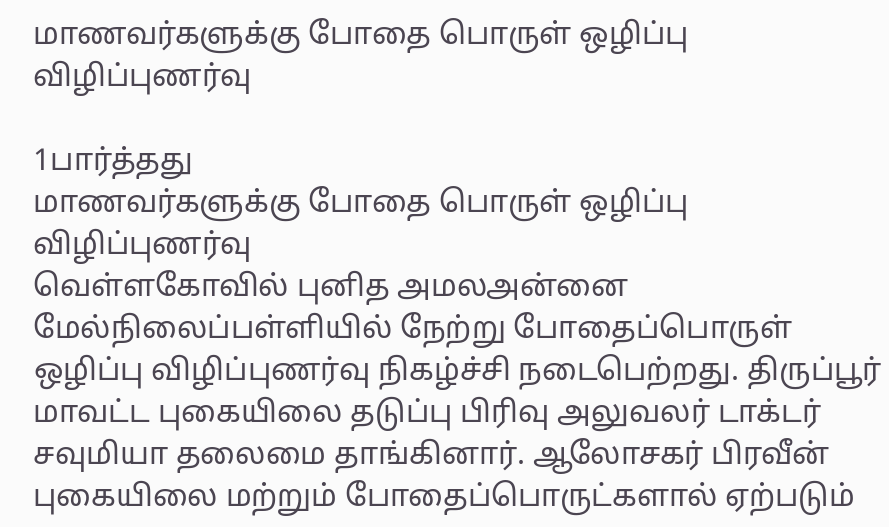மாணவர்களுக்கு போதை பொருள் ஒழிப்பு விழிப்புணர்வு

1பார்த்தது
மாணவர்களுக்கு போதை பொருள் ஒழிப்பு விழிப்புணர்வு
வெள்ளகோவில் புனித அமலஅன்னை மேல்நிலைப்பள்ளியில் நேற்று போதைப்பொருள் ஒழிப்பு விழிப்புணர்வு நிகழ்ச்சி நடைபெற்றது. திருப்பூர் மாவட்ட புகையிலை தடுப்பு பிரிவு அலுவலர் டாக்டர் சவுமியா தலைமை தாங்கினார். ஆலோசகர் பிரவீன் புகையிலை மற்றும் போதைப்பொருட்களால் ஏற்படும்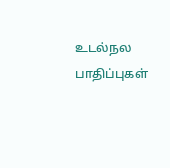உடல்நல பாதிப்புகள்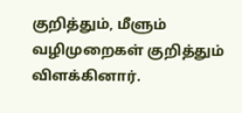குறித்தும், மீளும் வழிமுறைகள் குறித்தும் விளக்கினார்.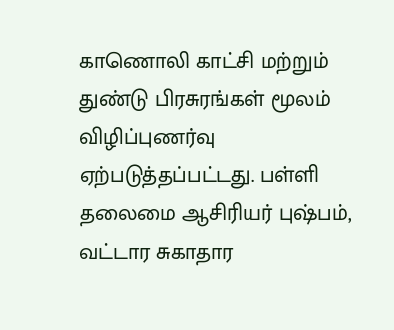காணொலி காட்சி மற்றும் துண்டு பிரசுரங்கள் மூலம் விழிப்புணர்வு ஏற்படுத்தப்பட்டது. பள்ளி தலைமை ஆசிரியர் புஷ்பம், வட்டார சுகாதார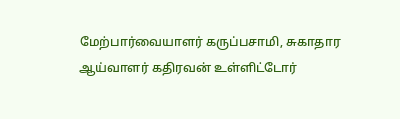மேற்பார்வையாளர் கருப்பசாமி, சுகாதார ஆய்வாளர் கதிரவன் உள்ளிட்டோர்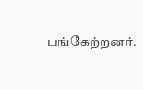பங்கேற்றனர்.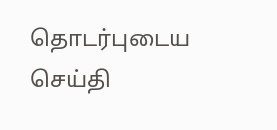தொடர்புடைய செய்தி